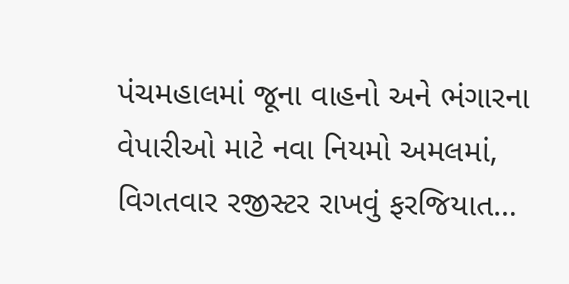પંચમહાલમાં જૂના વાહનો અને ભંગારના વેપારીઓ માટે નવા નિયમો અમલમાં, વિગતવાર રજીસ્ટર રાખવું ફરજિયાત…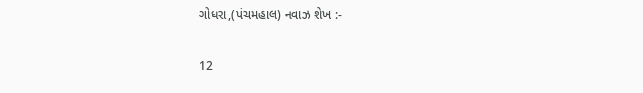ગોધરા,(પંચમહાલ) નવાઝ શેખ :-

12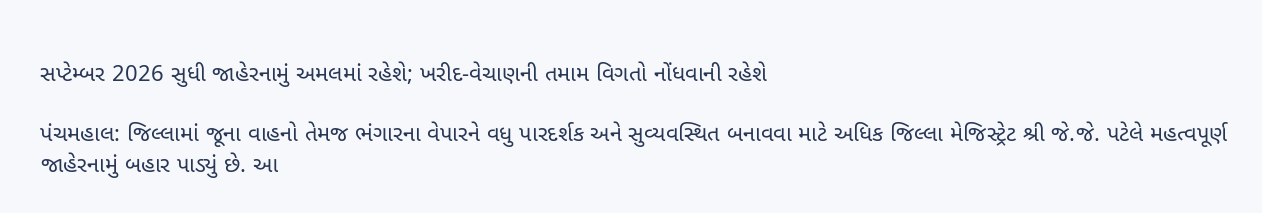સપ્ટેમ્બર 2026 સુધી જાહેરનામું અમલમાં રહેશે; ખરીદ-વેચાણની તમામ વિગતો નોંધવાની રહેશે

પંચમહાલ: જિલ્લામાં જૂના વાહનો તેમજ ભંગારના વેપારને વધુ પારદર્શક અને સુવ્યવસ્થિત બનાવવા માટે અધિક જિલ્લા મેજિસ્ટ્રેટ શ્રી જે.જે. પટેલે મહત્વપૂર્ણ જાહેરનામું બહાર પાડ્યું છે. આ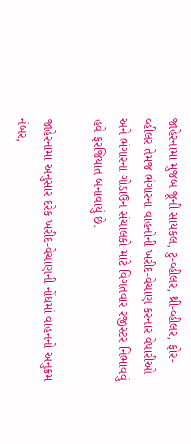જાહેરનામા મુજબ જૂની સાયકલ, ટુ-વ્હીલર, થ્રી-વ્હીલર, ફોર-વ્હીલર તેમજ ભંગારના વાહનોની ખરીદ-વેચાણ કરનાર વેપારીઓ અને ભંગારના ગોડાઉન સંચાલકો માટે વિગતવાર રજીસ્ટર નિભાવવું હવે ફરજિયાત બનાવાયું છે.

જાહેરનામા અનુસાર દરેક ખરીદ-વેચાણની નોંધમાં વાહનનો અનુક્રમ નંબર,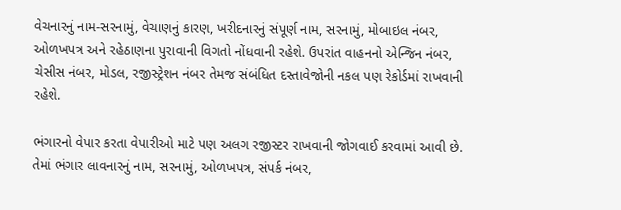વેચનારનું નામ-સરનામું, વેચાણનું કારણ, ખરીદનારનું સંપૂર્ણ નામ, સરનામું, મોબાઇલ નંબર, ઓળખપત્ર અને રહેઠાણના પુરાવાની વિગતો નોંધવાની રહેશે. ઉપરાંત વાહનનો એન્જિન નંબર, ચેસીસ નંબર, મોડલ, રજીસ્ટ્રેશન નંબર તેમજ સંબંધિત દસ્તાવેજોની નકલ પણ રેકોર્ડમાં રાખવાની રહેશે.

ભંગારનો વેપાર કરતા વેપારીઓ માટે પણ અલગ રજીસ્ટર રાખવાની જોગવાઈ કરવામાં આવી છે. તેમાં ભંગાર લાવનારનું નામ, સરનામું, ઓળખપત્ર, સંપર્ક નંબર,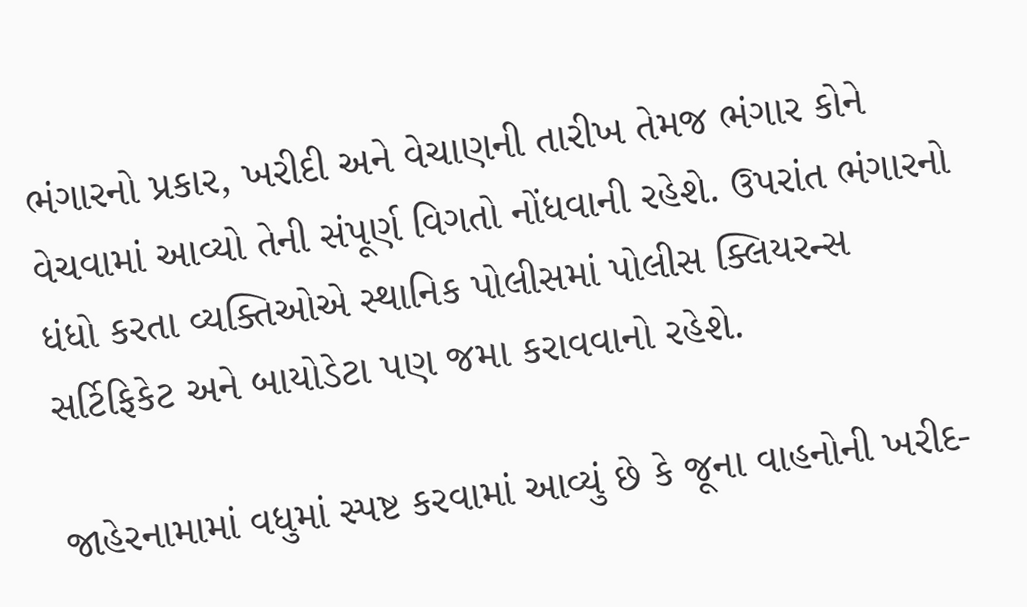ભંગારનો પ્રકાર, ખરીદી અને વેચાણની તારીખ તેમજ ભંગાર કોને વેચવામાં આવ્યો તેની સંપૂર્ણ વિગતો નોંધવાની રહેશે. ઉપરાંત ભંગારનો ધંધો કરતા વ્યક્તિઓએ સ્થાનિક પોલીસમાં પોલીસ ક્લિયરન્સ સર્ટિફિકેટ અને બાયોડેટા પણ જમા કરાવવાનો રહેશે.

જાહેરનામામાં વધુમાં સ્પષ્ટ કરવામાં આવ્યું છે કે જૂના વાહનોની ખરીદ-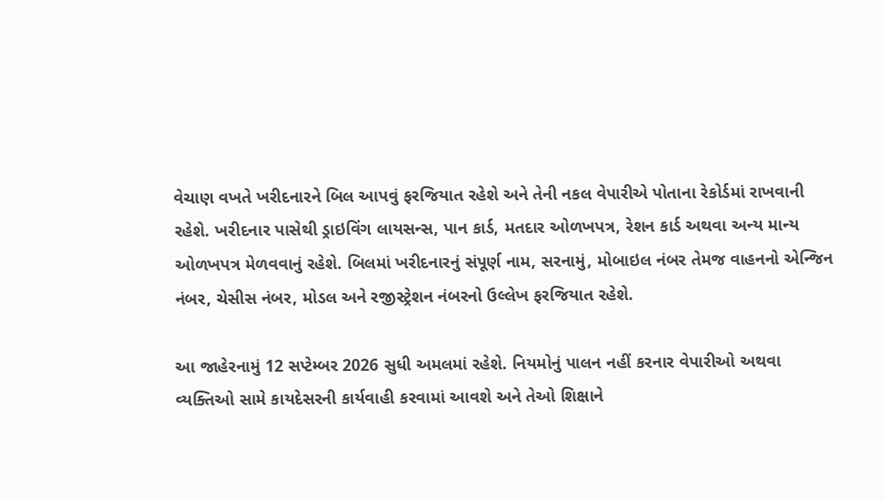વેચાણ વખતે ખરીદનારને બિલ આપવું ફરજિયાત રહેશે અને તેની નકલ વેપારીએ પોતાના રેકોર્ડમાં રાખવાની રહેશે. ખરીદનાર પાસેથી ડ્રાઇવિંગ લાયસન્સ, પાન કાર્ડ, મતદાર ઓળખપત્ર, રેશન કાર્ડ અથવા અન્ય માન્ય ઓળખપત્ર મેળવવાનું રહેશે. બિલમાં ખરીદનારનું સંપૂર્ણ નામ, સરનામું, મોબાઇલ નંબર તેમજ વાહનનો એન્જિન નંબર, ચેસીસ નંબર, મોડલ અને રજીસ્ટ્રેશન નંબરનો ઉલ્લેખ ફરજિયાત રહેશે.

આ જાહેરનામું 12 સપ્ટેમ્બર 2026 સુધી અમલમાં રહેશે. નિયમોનું પાલન નહીં કરનાર વેપારીઓ અથવા વ્યક્તિઓ સામે કાયદેસરની કાર્યવાહી કરવામાં આવશે અને તેઓ શિક્ષાને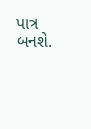પાત્ર બનશે.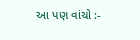આ પણ વાંચો :-